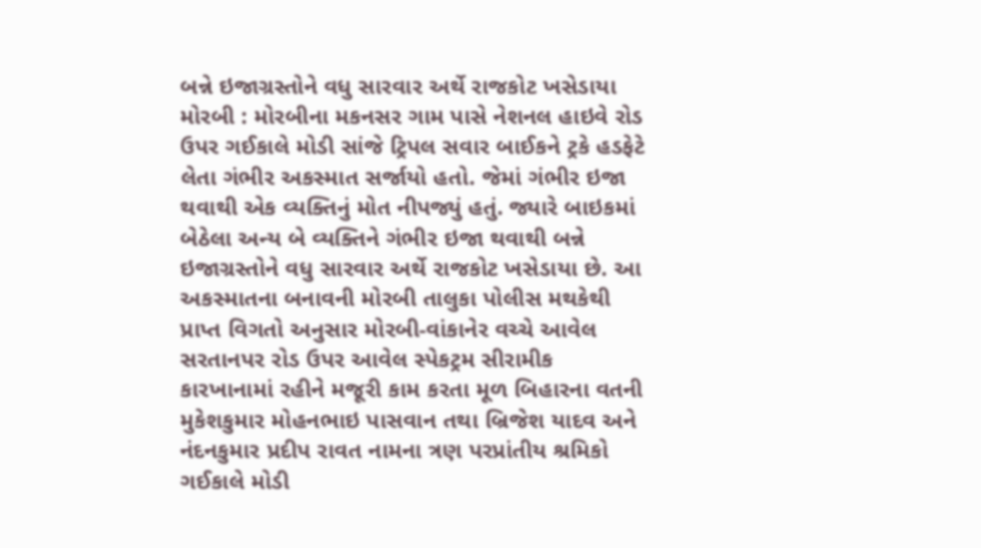બન્ને ઇજાગ્રસ્તોને વધુ સારવાર અર્થે રાજકોટ ખસેડાયા મોરબી : મોરબીના મકનસર ગામ પાસે નેશનલ હાઇવે રોડ ઉપર ગઈકાલે મોડી સાંજે ટ્રિપલ સવાર બાઈકને ટ્રકે હડફેટે લેતા ગંભીર અકસ્માત સર્જાયો હતો. જેમાં ગંભીર ઇજા થવાથી એક વ્યક્તિનું મોત નીપજ્યું હતું. જ્યારે બાઇકમાં બેઠેલા અન્ય બે વ્યક્તિને ગંભીર ઇજા થવાથી બન્ને ઇજાગ્રસ્તોને વધુ સારવાર અર્થે રાજકોટ ખસેડાયા છે. આ અકસ્માતના બનાવની મોરબી તાલુકા પોલીસ મથકેથી પ્રાપ્ત વિગતો અનુસાર મોરબી-વાંકાનેર વચ્ચે આવેલ સરતાનપર રોડ ઉપર આવેલ સ્પેકટ્રમ સીરામીક કારખાનામાં રહીને મજૂરી કામ કરતા મૂળ બિહારના વતની મુકેશકુમાર મોહનભાઇ પાસવાન તથા બ્રિજેશ યાદવ અને નંદનકુમાર પ્રદીપ રાવત નામના ત્રણ પરપ્રાંતીય શ્રમિકો ગઈકાલે મોડી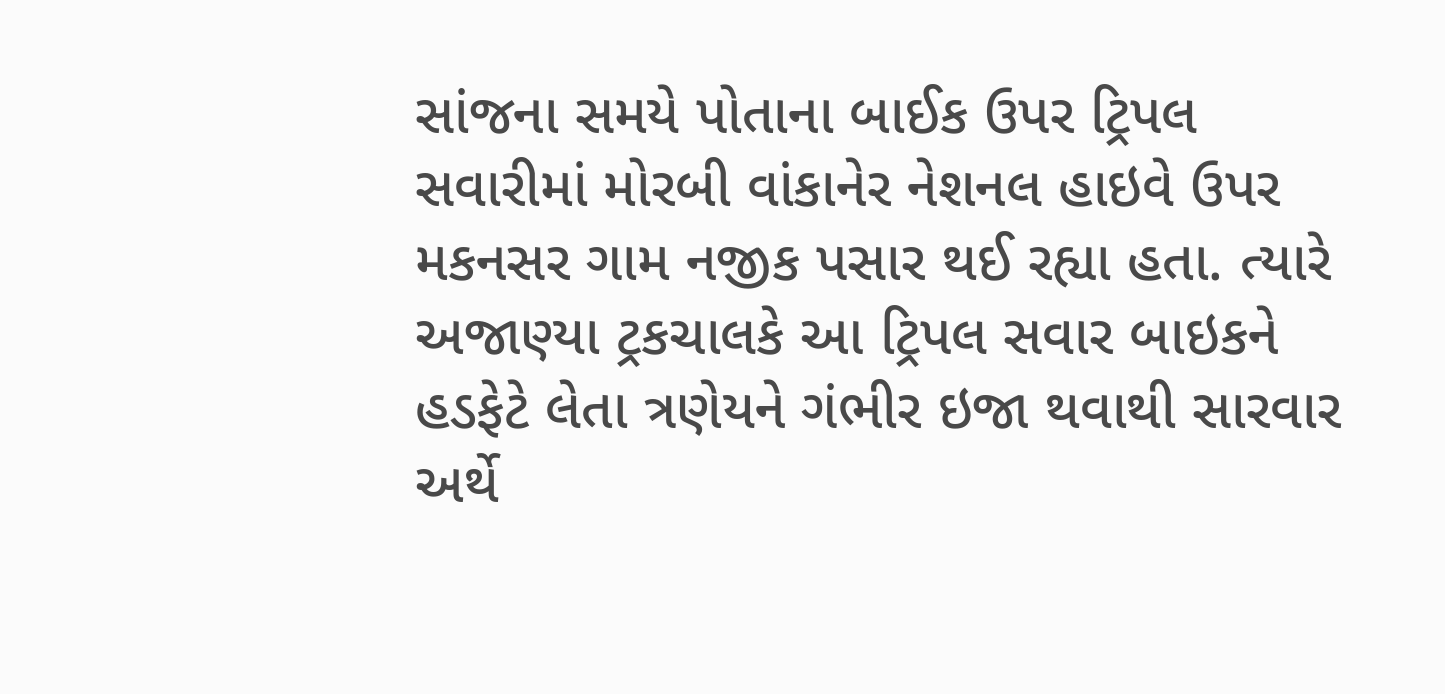સાંજના સમયે પોતાના બાઈક ઉપર ટ્રિપલ સવારીમાં મોરબી વાંકાનેર નેશનલ હાઇવે ઉપર મકનસર ગામ નજીક પસાર થઈ રહ્યા હતા. ત્યારે અજાણ્યા ટ્રકચાલકે આ ટ્રિપલ સવાર બાઇકને હડફેટે લેતા ત્રણેયને ગંભીર ઇજા થવાથી સારવાર અર્થે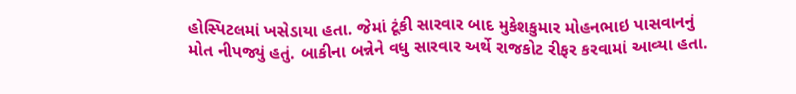હોસ્પિટલમાં ખસેડાયા હતા. જેમાં ટૂંકી સારવાર બાદ મુકેશકુમાર મોહનભાઇ પાસવાનનું મોત નીપજ્યું હતું. બાકીના બન્નેને વધુ સારવાર અર્થે રાજકોટ રીફર કરવામાં આવ્યા હતા.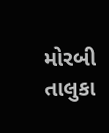મોરબી તાલુકા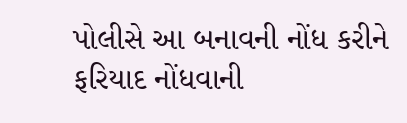પોલીસે આ બનાવની નોંધ કરીને ફરિયાદ નોંધવાની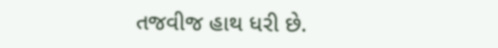તજવીજ હાથ ધરી છે.